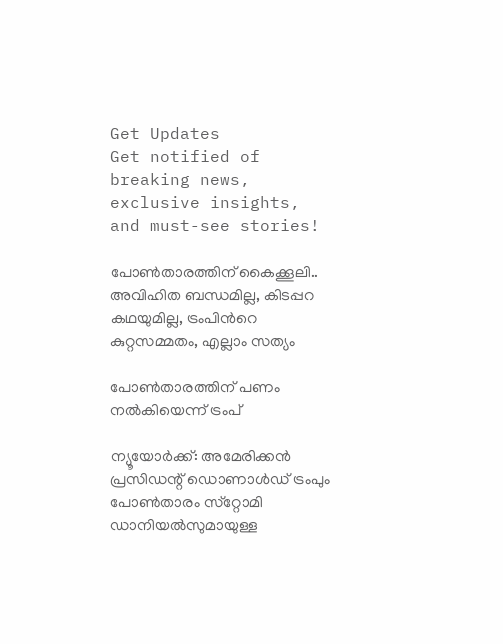Get Updates
Get notified of breaking news, exclusive insights, and must-see stories!

പോണ്‍താരത്തിന് കൈക്കൂലി.. അവിഹിത ബന്ധമില്ല, കിടപ്പറ കഥയുമില്ല, ട്രംപിന്‍റെ കുറ്റസമ്മതം, എല്ലാം സത്യം

പോണ്‍താരത്തിന് പണം നല്‍കിയെന്ന് ട്രംപ്

ന്യൂയോര്‍ക്ക്: അമേരിക്കന്‍ പ്രസിഡന്റ് ഡൊണാള്‍ഡ് ട്രംപും പോണ്‍താരം സ്‌റ്റോമി ഡാനിയല്‍സുമായുള്ള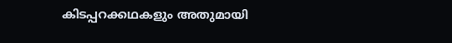കിടപ്പറക്കഥകളും അതുമായി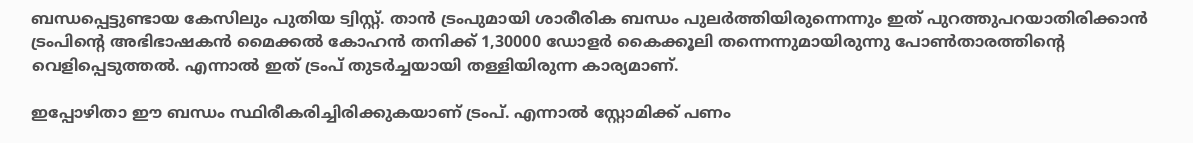ബന്ധപ്പെട്ടുണ്ടായ കേസിലും പുതിയ ട്വിസ്റ്റ്. താന്‍ ട്രംപുമായി ശാരീരിക ബന്ധം പുലര്‍ത്തിയിരുന്നെന്നും ഇത് പുറത്തുപറയാതിരിക്കാന്‍ ട്രംപിന്റെ അഭിഭാഷകന്‍ മൈക്കല്‍ കോഹന്‍ തനിക്ക് 1,30000 ഡോളര്‍ കൈക്കൂലി തന്നെന്നുമായിരുന്നു പോണ്‍താരത്തിന്റെ വെളിപ്പെടുത്തല്‍. എന്നാല്‍ ഇത് ട്രംപ് തുടര്‍ച്ചയായി തള്ളിയിരുന്ന കാര്യമാണ്.

ഇപ്പോഴിതാ ഈ ബന്ധം സ്ഥിരീകരിച്ചിരിക്കുകയാണ് ട്രംപ്. എന്നാല്‍ സ്റ്റോമിക്ക് പണം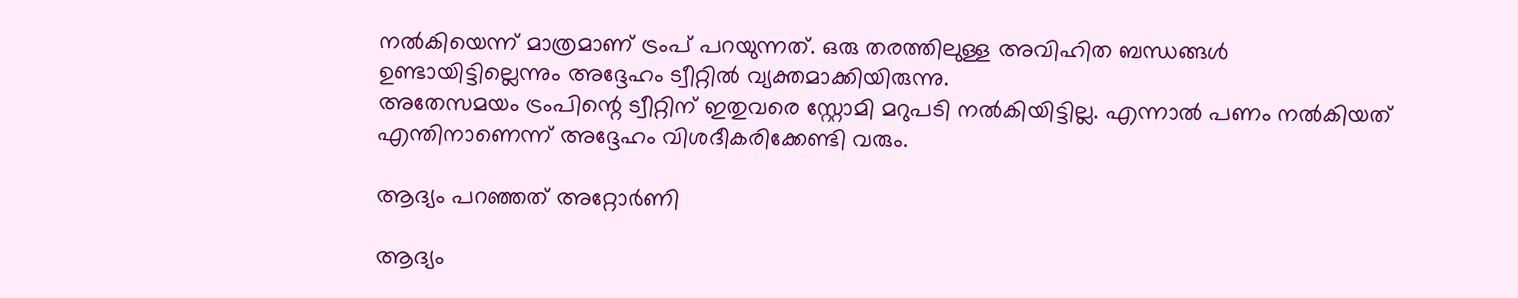നല്‍കിയെന്ന് മാത്രമാണ് ട്രംപ് പറയുന്നത്. ഒരു തരത്തിലുള്ള അവിഹിത ബന്ധങ്ങള്‍ ഉണ്ടായിട്ടില്ലെന്നും അദ്ദേഹം ട്വീറ്റില്‍ വ്യക്തമാക്കിയിരുന്നു.
അതേസമയം ട്രംപിന്റെ ട്വീറ്റിന് ഇതുവരെ സ്റ്റോമി മറുപടി നല്‍കിയിട്ടില്ല. എന്നാല്‍ പണം നല്‍കിയത് എന്തിനാണെന്ന് അദ്ദേഹം വിശദീകരിക്കേണ്ടി വരും.

ആദ്യം പറഞ്ഞത് അറ്റോര്‍ണി

ആദ്യം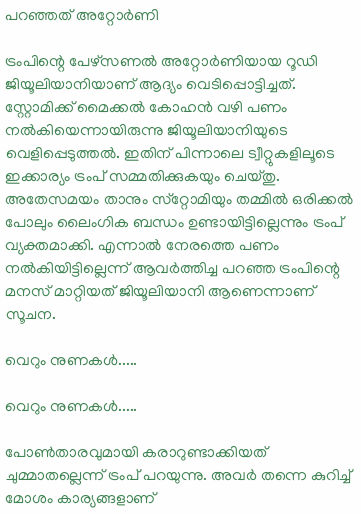പറഞ്ഞത് അറ്റോര്‍ണി

ട്രംപിന്റെ പേഴ്‌സണല്‍ അറ്റോര്‍ണിയായ റൂഡി ജിയൂലിയാനിയാണ് ആദ്യം വെടിപ്പൊട്ടിച്ചത്. സ്റ്റോമിക്ക് മൈക്കല്‍ കോഹന്‍ വഴി പണം നല്‍കിയെന്നായിരുന്നു ജിയൂലിയാനിയുടെ വെളിപ്പെടുത്തല്‍. ഇതിന് പിന്നാലെ ട്വീറ്റുകളിലൂടെ ഇക്കാര്യം ട്രംപ് സമ്മതിക്കുകയും ചെയ്തു. അതേസമയം താനും സ്‌റ്റോമിയും തമ്മില്‍ ഒരിക്കല്‍ പോലും ലൈംഗിക ബന്ധം ഉണ്ടായിട്ടില്ലെന്നും ട്രംപ് വ്യക്തമാക്കി. എന്നാല്‍ നേരത്തെ പണം നല്‍കിയിട്ടില്ലെന്ന് ആവര്‍ത്തിച്ച പറഞ്ഞ ട്രംപിന്റെ മനസ് മാറ്റിയത് ജിയൂലിയാനി ആണെന്നാണ് സൂചന.

വെറും നുണകള്‍.....

വെറും നുണകള്‍.....

പോണ്‍താരവുമായി കരാറുണ്ടാക്കിയത് ചുമ്മാതല്ലെന്ന് ട്രംപ് പറയുന്നു. അവര്‍ തന്നെ കുറിച്ച് മോശം കാര്യങ്ങളാണ്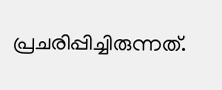പ്രചരിപ്പിച്ചിരുന്നത്.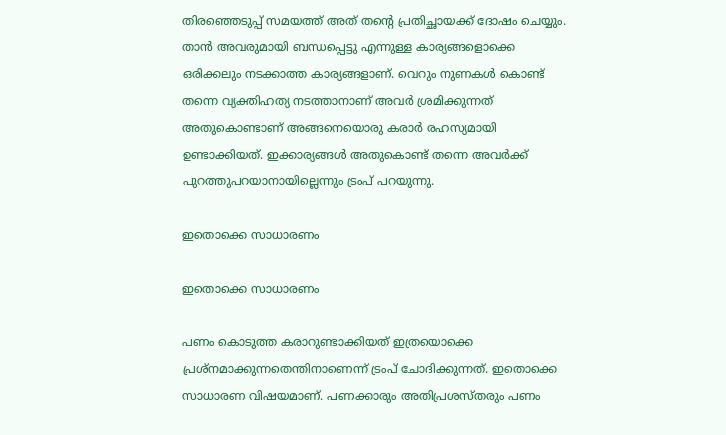തിരഞ്ഞെടുപ്പ് സമയത്ത് അത് തന്റെ പ്രതിച്ഛായക്ക് ദോഷം ചെയ്യും. താന്‍ അവരുമായി ബന്ധപ്പെട്ടു എന്നുള്ള കാര്യങ്ങളൊക്കെ ഒരിക്കലും നടക്കാത്ത കാര്യങ്ങളാണ്. വെറും നുണകള്‍ കൊണ്ട് തന്നെ വ്യക്തിഹത്യ നടത്താനാണ് അവര്‍ ശ്രമിക്കുന്നത് അതുകൊണ്ടാണ് അങ്ങനെയൊരു കരാര്‍ രഹസ്യമായി ഉണ്ടാക്കിയത്. ഇക്കാര്യങ്ങള്‍ അതുകൊണ്ട് തന്നെ അവര്‍ക്ക് പുറത്തുപറയാനായില്ലെന്നും ട്രംപ് പറയുന്നു.

ഇതൊക്കെ സാധാരണം

ഇതൊക്കെ സാധാരണം

പണം കൊടുത്ത കരാറുണ്ടാക്കിയത് ഇത്രയൊക്കെ പ്രശ്‌നമാക്കുന്നതെന്തിനാണെന്ന് ട്രംപ് ചോദിക്കുന്നത്. ഇതൊക്കെ സാധാരണ വിഷയമാണ്. പണക്കാരും അതിപ്രശസ്തരും പണം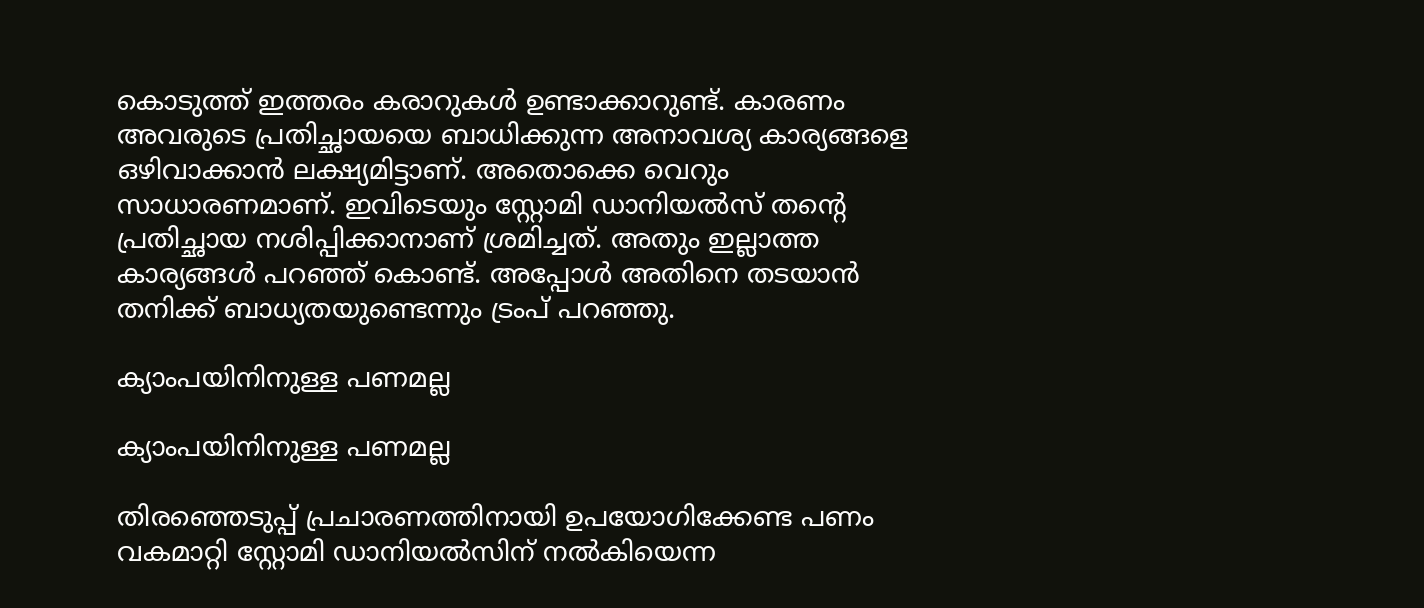കൊടുത്ത് ഇത്തരം കരാറുകള്‍ ഉണ്ടാക്കാറുണ്ട്. കാരണം അവരുടെ പ്രതിച്ഛായയെ ബാധിക്കുന്ന അനാവശ്യ കാര്യങ്ങളെ ഒഴിവാക്കാന്‍ ലക്ഷ്യമിട്ടാണ്. അതൊക്കെ വെറും സാധാരണമാണ്. ഇവിടെയും സ്റ്റോമി ഡാനിയല്‍സ് തന്റെ പ്രതിച്ഛായ നശിപ്പിക്കാനാണ് ശ്രമിച്ചത്. അതും ഇല്ലാത്ത കാര്യങ്ങള്‍ പറഞ്ഞ് കൊണ്ട്. അപ്പോള്‍ അതിനെ തടയാന്‍ തനിക്ക് ബാധ്യതയുണ്ടെന്നും ട്രംപ് പറഞ്ഞു.

ക്യാംപയിനിനുള്ള പണമല്ല

ക്യാംപയിനിനുള്ള പണമല്ല

തിരഞ്ഞെടുപ്പ് പ്രചാരണത്തിനായി ഉപയോഗിക്കേണ്ട പണം വകമാറ്റി സ്റ്റോമി ഡാനിയല്‍സിന് നല്‍കിയെന്ന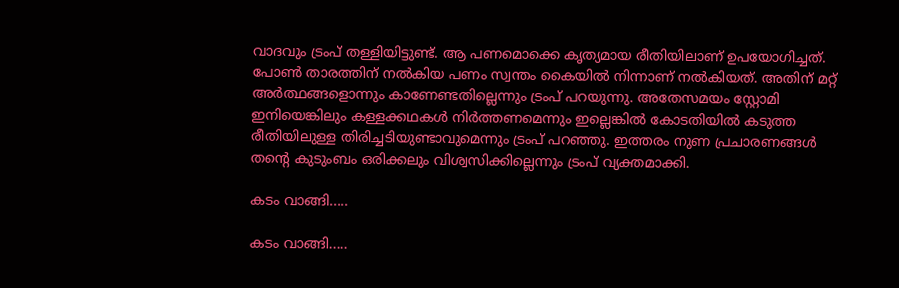വാദവും ട്രംപ് തള്ളിയിട്ടുണ്ട്. ആ പണമൊക്കെ കൃത്യമായ രീതിയിലാണ് ഉപയോഗിച്ചത്. പോണ്‍ താരത്തിന് നല്‍കിയ പണം സ്വന്തം കൈയില്‍ നിന്നാണ് നല്‍കിയത്. അതിന് മറ്റ് അര്‍ത്ഥങ്ങളൊന്നും കാണേണ്ടതില്ലെന്നും ട്രംപ് പറയുന്നു. അതേസമയം സ്റ്റോമി ഇനിയെങ്കിലും കള്ളക്കഥകള്‍ നിര്‍ത്തണമെന്നും ഇല്ലെങ്കില്‍ കോടതിയില്‍ കടുത്ത രീതിയിലുള്ള തിരിച്ചടിയുണ്ടാവുമെന്നും ട്രംപ് പറഞ്ഞു. ഇത്തരം നുണ പ്രചാരണങ്ങള്‍ തന്റെ കുടുംബം ഒരിക്കലും വിശ്വസിക്കില്ലെന്നും ട്രംപ് വ്യക്തമാക്കി.

കടം വാങ്ങി.....

കടം വാങ്ങി.....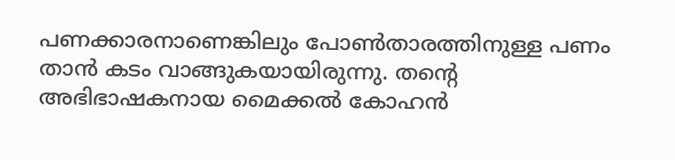പണക്കാരനാണെങ്കിലും പോണ്‍താരത്തിനുള്ള പണം താന്‍ കടം വാങ്ങുകയായിരുന്നു. തന്റെ അഭിഭാഷകനായ മൈക്കല്‍ കോഹന്‍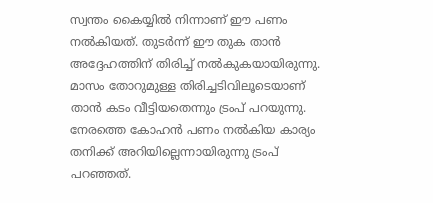സ്വന്തം കൈയ്യില്‍ നിന്നാണ് ഈ പണം നല്‍കിയത്. തുടര്‍ന്ന് ഈ തുക താന്‍ അദ്ദേഹത്തിന് തിരിച്ച് നല്‍കുകയായിരുന്നു. മാസം തോറുമുള്ള തിരിച്ചടിവിലൂടെയാണ് താന്‍ കടം വീട്ടിയതെന്നും ട്രംപ് പറയുന്നു. നേരത്തെ കോഹന്‍ പണം നല്‍കിയ കാര്യം തനിക്ക് അറിയില്ലെന്നായിരുന്നു ട്രംപ് പറഞ്ഞത്.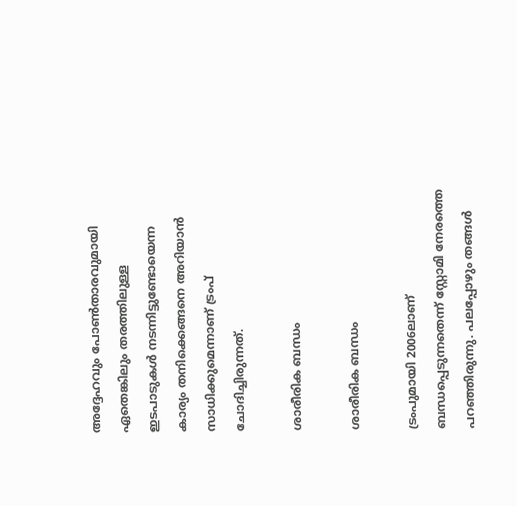അദ്ദേഹവും പോണ്‍താരവുമായി ഏതെങ്കിലും തരത്തിലുള്ള ഇടപാടുകള്‍ നടന്നിട്ടുണ്ടോയെന്ന കാര്യം തനിക്കെങ്ങനെ അറിയാന്‍ സാധിക്കുമെന്നാണ് ട്രംപ് ചോദിച്ചിരുന്നത്.

ശാരീരിക ബന്ധം

ശാരീരിക ബന്ധം

ട്രംപുമായി 2006ലാണ് ബന്ധപ്പെടുന്നതെന്ന് സ്റ്റോമി നേരത്തെ പറഞ്ഞിരുന്നു. പലപ്പോഴും തങ്ങള്‍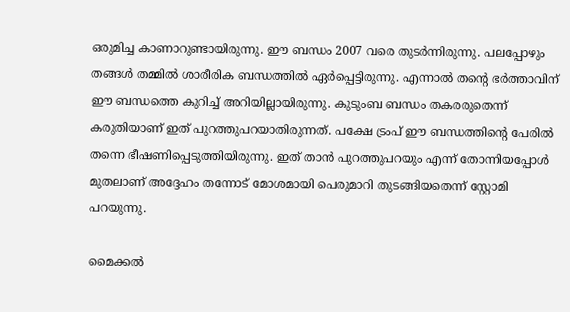ഒരുമിച്ച കാണാറുണ്ടായിരുന്നു. ഈ ബന്ധം 2007 വരെ തുടര്‍ന്നിരുന്നു. പലപ്പോഴും തങ്ങള്‍ തമ്മില്‍ ശാരീരിക ബന്ധത്തില്‍ ഏര്‍പ്പെട്ടിരുന്നു. എന്നാല്‍ തന്റെ ഭര്‍ത്താവിന് ഈ ബന്ധത്തെ കുറിച്ച് അറിയില്ലായിരുന്നു. കുടുംബ ബന്ധം തകരരുതെന്ന് കരുതിയാണ് ഇത് പുറത്തുപറയാതിരുന്നത്. പക്ഷേ ട്രംപ് ഈ ബന്ധത്തിന്റെ പേരില്‍ തന്നെ ഭീഷണിപ്പെടുത്തിയിരുന്നു. ഇത് താന്‍ പുറത്തുപറയും എന്ന് തോന്നിയപ്പോള്‍ മുതലാണ് അദ്ദേഹം തന്നോട് മോശമായി പെരുമാറി തുടങ്ങിയതെന്ന് സ്റ്റോമി പറയുന്നു.

മൈക്കല്‍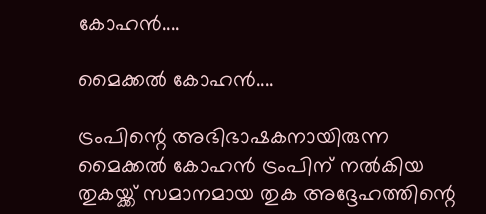കോഹന്‍....

മൈക്കല്‍ കോഹന്‍....

ട്രംപിന്റെ അഭിഭാഷകനായിരുന്ന മൈക്കല്‍ കോഹന്‍ ട്രംപിന് നല്‍കിയ തുകയ്ക്ക് സമാനമായ തുക അദ്ദേഹത്തിന്റെ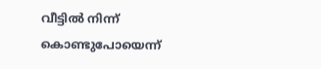വീട്ടില്‍ നിന്ന് കൊണ്ടുപോയെന്ന്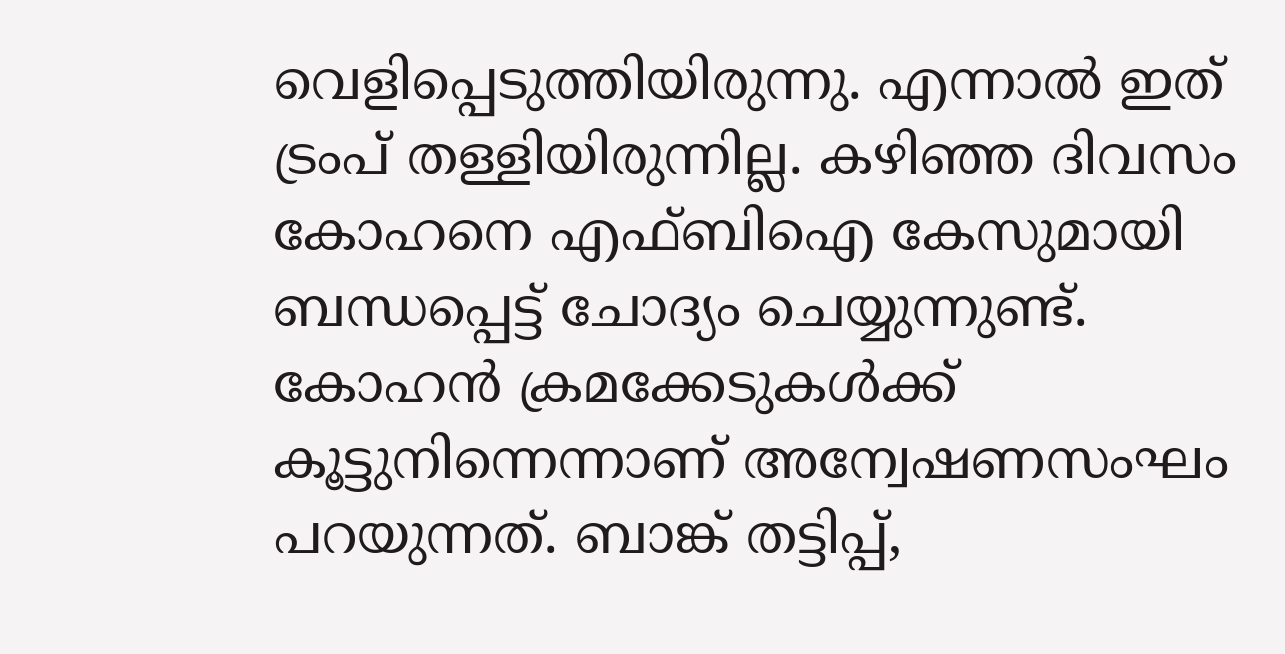വെളിപ്പെടുത്തിയിരുന്നു. എന്നാല്‍ ഇത് ട്രംപ് തള്ളിയിരുന്നില്ല. കഴിഞ്ഞ ദിവസം കോഹനെ എഫ്ബിഐ കേസുമായി ബന്ധപ്പെട്ട് ചോദ്യം ചെയ്യുന്നുണ്ട്. കോഹന്‍ ക്രമക്കേടുകള്‍ക്ക് കൂട്ടുനിന്നെന്നാണ് അന്വേഷണസംഘം പറയുന്നത്. ബാങ്ക് തട്ടിപ്പ്,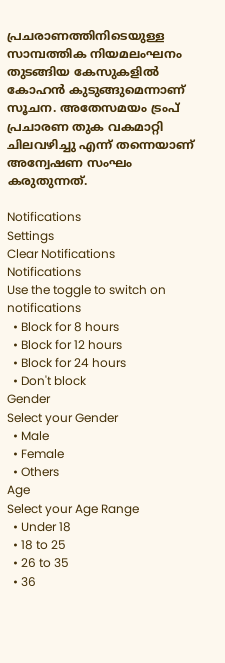പ്രചരാണത്തിനിടെയുള്ള സാമ്പത്തിക നിയമലംഘനം തുടങ്ങിയ കേസുകളില്‍ കോഹന്‍ കുടുങ്ങുമെന്നാണ് സൂചന. അതേസമയം ട്രംപ് പ്രചാരണ തുക വകമാറ്റി ചിലവഴിച്ചു എന്ന് തന്നെയാണ് അന്വേഷണ സംഘം കരുതുന്നത്.

Notifications
Settings
Clear Notifications
Notifications
Use the toggle to switch on notifications
  • Block for 8 hours
  • Block for 12 hours
  • Block for 24 hours
  • Don't block
Gender
Select your Gender
  • Male
  • Female
  • Others
Age
Select your Age Range
  • Under 18
  • 18 to 25
  • 26 to 35
  • 36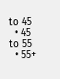to 45
  • 45 to 55
  • 55+